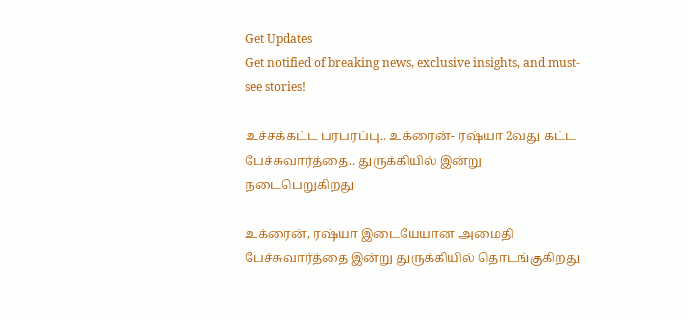Get Updates
Get notified of breaking news, exclusive insights, and must-see stories!

உச்சக்கட்ட பரபரப்பு.. உக்ரைன்- ரஷ்யா 2வது கட்ட பேச்சுவார்த்தை.. துருக்கியில் இன்று நடைபெறுகிறது

உக்ரைன், ரஷ்யா இடையேயான அமைதி பேச்சுவார்த்தை இன்று துருக்கியில் தொடங்குகிறது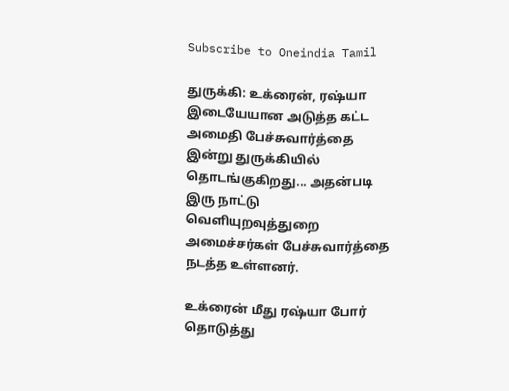Subscribe to Oneindia Tamil

துருக்கி: உக்ரைன், ரஷ்யா இடையேயான அடுத்த கட்ட அமைதி பேச்சுவார்த்தை இன்று துருக்கியில் தொடங்குகிறது... அதன்படி இரு நாட்டு வெளியுறவுத்துறை அமைச்சர்கள் பேச்சுவார்த்தை நடத்த உள்ளனர்.

உக்ரைன் மீது ரஷ்யா போர் தொடுத்து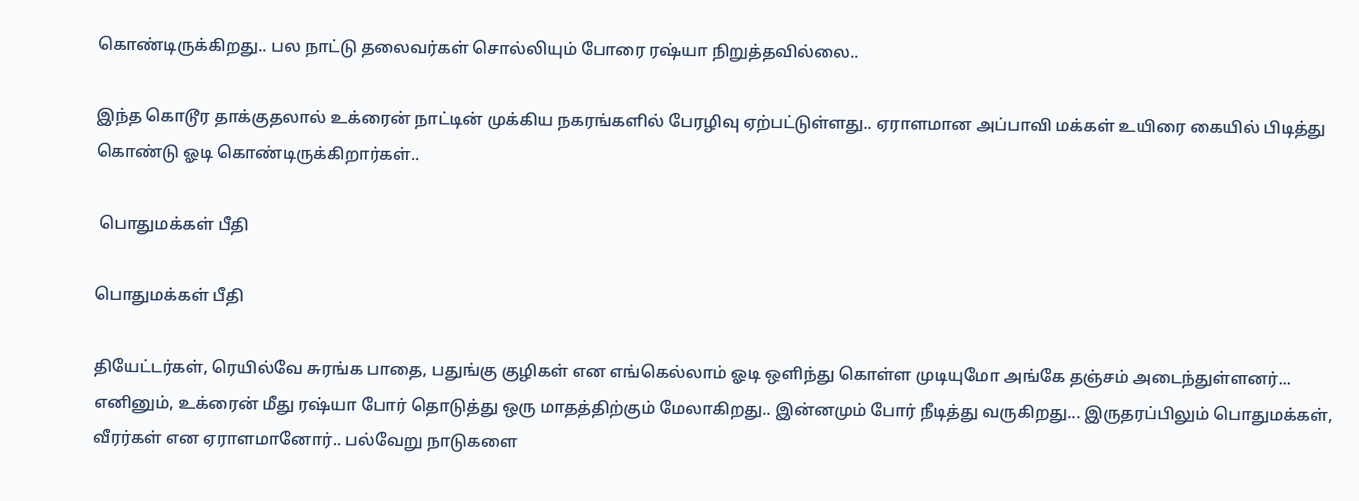கொண்டிருக்கிறது.. பல நாட்டு தலைவர்கள் சொல்லியும் போரை ரஷ்யா நிறுத்தவில்லை..

இந்த கொடூர தாக்குதலால் உக்ரைன் நாட்டின் முக்கிய நகரங்களில் பேரழிவு ஏற்பட்டுள்ளது.. ஏராளமான அப்பாவி மக்கள் உயிரை கையில் பிடித்து கொண்டு ஓடி கொண்டிருக்கிறார்கள்..

 பொதுமக்கள் பீதி

பொதுமக்கள் பீதி

தியேட்டர்கள், ரெயில்வே சுரங்க பாதை, பதுங்கு குழிகள் என எங்கெல்லாம் ஓடி ஒளிந்து கொள்ள முடியுமோ அங்கே தஞ்சம் அடைந்துள்ளனர்... எனினும், உக்ரைன் மீது ரஷ்யா போர் தொடுத்து ஒரு மாதத்திற்கும் மேலாகிறது.. இன்னமும் போர் நீடித்து வருகிறது... இருதரப்பிலும் பொதுமக்கள், வீரர்கள் என ஏராளமானோர்.. பல்வேறு நாடுகளை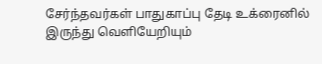சேர்ந்தவர்கள் பாதுகாப்பு தேடி உக்ரைனில் இருந்து வெளியேறியும்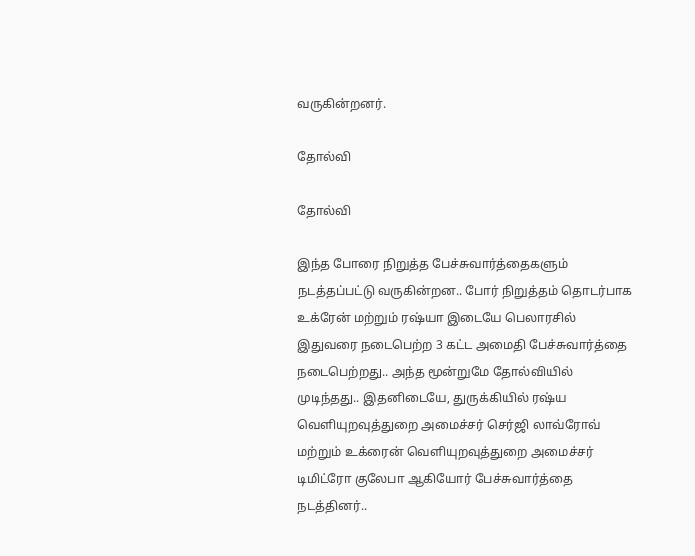வருகின்றனர்.

தோல்வி

தோல்வி

இந்த போரை நிறுத்த பேச்சுவார்த்தைகளும் நடத்தப்பட்டு வருகின்றன.. போர் நிறுத்தம் தொடர்பாக உக்ரேன் மற்றும் ரஷ்யா இடையே பெலாரசில் இதுவரை நடைபெற்ற 3 கட்ட அமைதி பேச்சுவார்த்தை நடைபெற்றது.. அந்த மூன்றுமே தோல்வியில் முடிந்தது.. இதனிடையே, துருக்கியில் ரஷ்ய வெளியுறவுத்துறை அமைச்சர் செர்ஜி லாவ்ரோவ் மற்றும் உக்ரைன் வெளியுறவுத்துறை அமைச்சர் டிமிட்ரோ குலேபா ஆகியோர் பேச்சுவார்த்தை நடத்தினர்..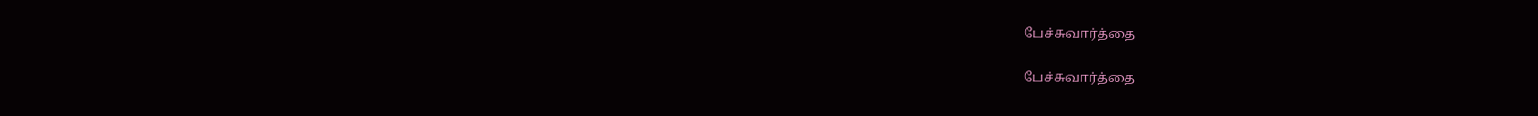பேச்சுவார்த்தை

பேச்சுவார்த்தை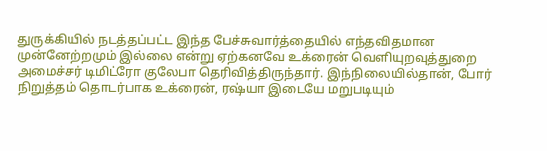துருக்கியில் நடத்தப்பட்ட இந்த பேச்சுவார்த்தையில் எந்தவிதமான முன்னேற்றமும் இல்லை என்று ஏற்கனவே உக்ரைன் வெளியுறவுத்துறை அமைச்சர் டிமிட்ரோ குலேபா தெரிவித்திருந்தார். இந்நிலையில்தான், போர் நிறுத்தம் தொடர்பாக உக்ரைன், ரஷ்யா இடையே மறுபடியும்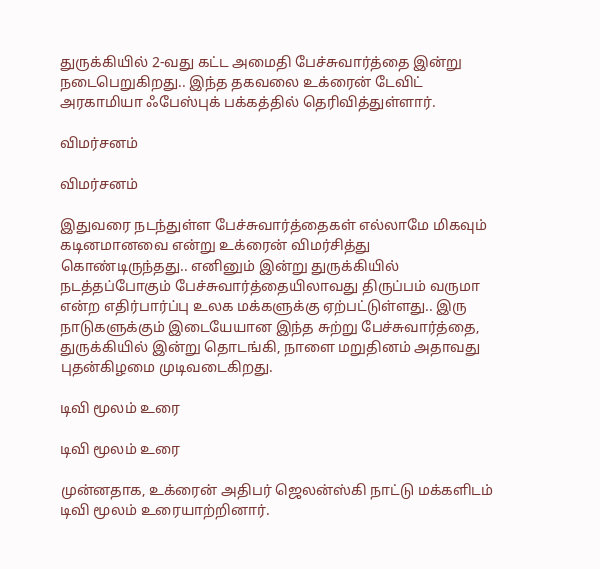துருக்கியில் 2-வது கட்ட அமைதி பேச்சுவார்த்தை இன்று நடைபெறுகிறது.. இந்த தகவலை உக்ரைன் டேவிட் அரகாமியா ஃபேஸ்புக் பக்கத்தில் தெரிவித்துள்ளார்.

விமர்சனம்

விமர்சனம்

இதுவரை நடந்துள்ள பேச்சுவார்த்தைகள் எல்லாமே மிகவும் கடினமானவை என்று உக்ரைன் விமர்சித்து கொண்டிருந்தது.. எனினும் இன்று துருக்கியில் நடத்தப்போகும் பேச்சுவார்த்தையிலாவது திருப்பம் வருமா என்ற எதிர்பார்ப்பு உலக மக்களுக்கு ஏற்பட்டுள்ளது.. இரு நாடுகளுக்கும் இடையேயான இந்த சுற்று பேச்சுவார்த்தை, துருக்கியில் இன்று தொடங்கி, நாளை மறுதினம் அதாவது புதன்கிழமை முடிவடைகிறது.

டிவி மூலம் உரை

டிவி மூலம் உரை

முன்னதாக, உக்ரைன் அதிபர் ஜெலன்ஸ்கி நாட்டு மக்களிடம் டிவி மூலம் உரையாற்றினார்.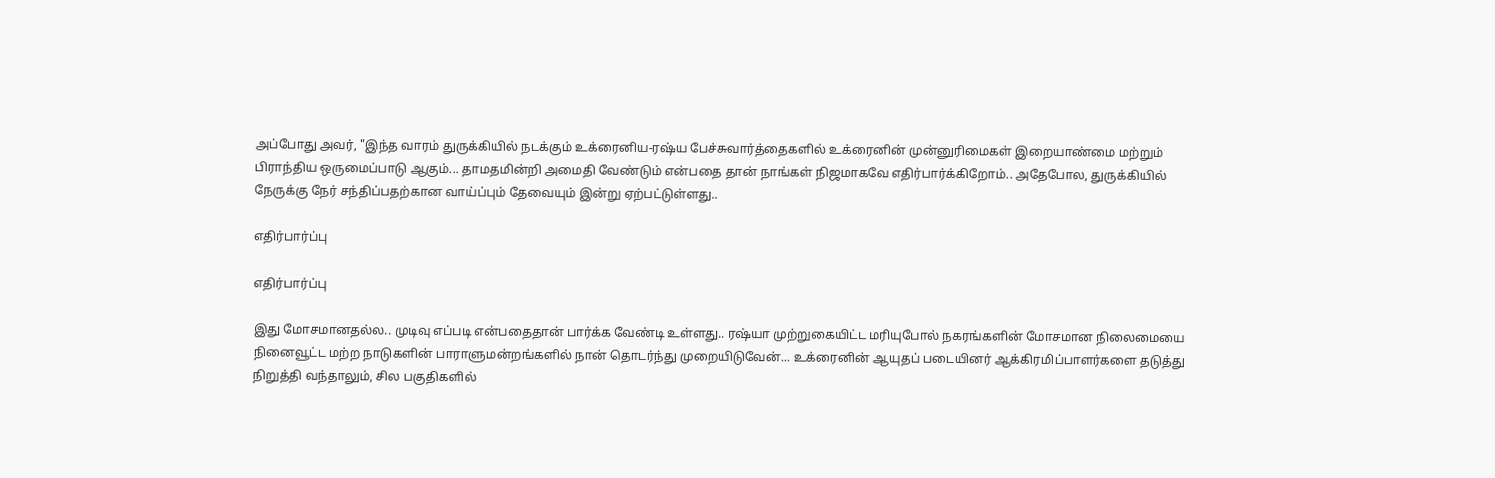அப்போது அவர், "இந்த வாரம் துருக்கியில் நடக்கும் உக்ரைனிய-ரஷ்ய பேச்சுவார்த்தைகளில் உக்ரைனின் முன்னுரிமைகள் இறையாண்மை மற்றும் பிராந்திய ஒருமைப்பாடு ஆகும்... தாமதமின்றி அமைதி வேண்டும் என்பதை தான் நாங்கள் நிஜமாகவே எதிர்பார்க்கிறோம்.. அதேபோல, துருக்கியில் நேருக்கு நேர் சந்திப்பதற்கான வாய்ப்பும் தேவையும் இன்று ஏற்பட்டுள்ளது..

எதிர்பார்ப்பு

எதிர்பார்ப்பு

இது மோசமானதல்ல.. முடிவு எப்படி என்பதைதான் பார்க்க வேண்டி உள்ளது.. ரஷ்யா முற்றுகையிட்ட மரியுபோல் நகரங்களின் மோசமான நிலைமையை நினைவூட்ட மற்ற நாடுகளின் பாராளுமன்றங்களில் நான் தொடர்ந்து முறையிடுவேன்... உக்ரைனின் ஆயுதப் படையினர் ஆக்கிரமிப்பாளர்களை தடுத்து நிறுத்தி வந்தாலும், சில பகுதிகளில்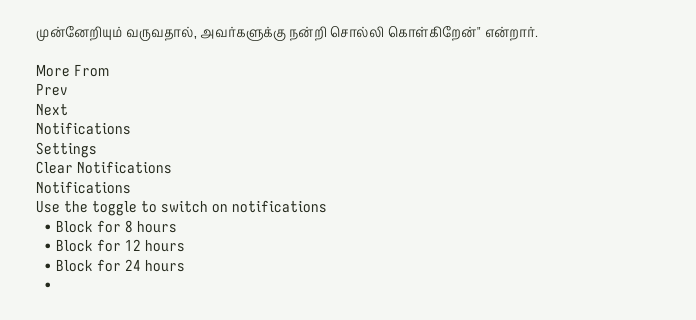முன்னேறியும் வருவதால், அவர்களுக்கு நன்றி சொல்லி கொள்கிறேன்" என்றார்.

More From
Prev
Next
Notifications
Settings
Clear Notifications
Notifications
Use the toggle to switch on notifications
  • Block for 8 hours
  • Block for 12 hours
  • Block for 24 hours
  •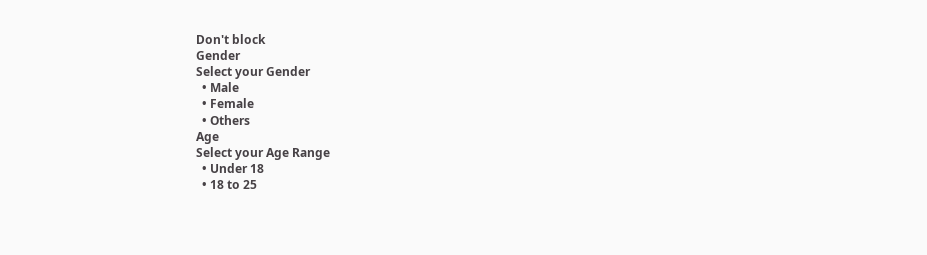Don't block
Gender
Select your Gender
  • Male
  • Female
  • Others
Age
Select your Age Range
  • Under 18
  • 18 to 25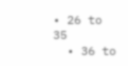• 26 to 35
  • 36 to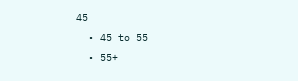45
  • 45 to 55
  • 55+